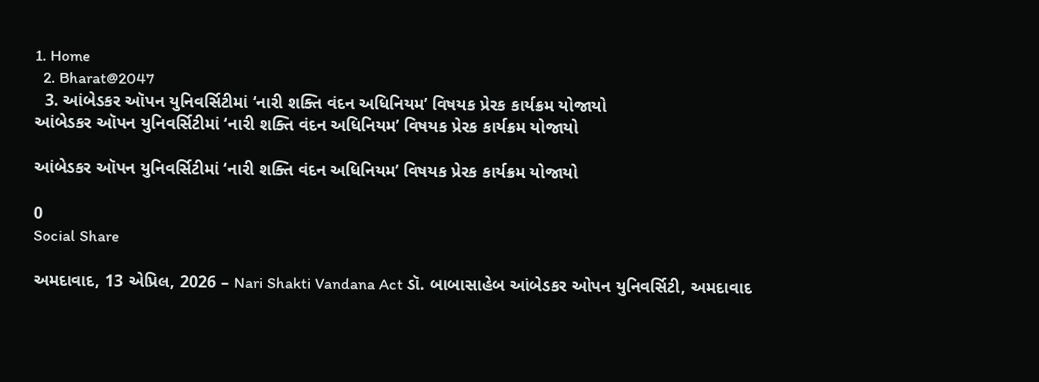1. Home
  2. Bharat@2047
  3. આંબેડકર ઑપન યુનિવર્સિટીમાં ‘નારી શક્તિ વંદન અધિનિયમ’ વિષયક પ્રેરક કાર્યક્રમ યોજાયો
આંબેડકર ઑપન યુનિવર્સિટીમાં ‘નારી શક્તિ વંદન અધિનિયમ’ વિષયક પ્રેરક કાર્યક્રમ યોજાયો

આંબેડકર ઑપન યુનિવર્સિટીમાં ‘નારી શક્તિ વંદન અધિનિયમ’ વિષયક પ્રેરક કાર્યક્રમ યોજાયો

0
Social Share

અમદાવાદ, 13 એપ્રિલ, 2026 – Nari Shakti Vandana Act ડૉ. બાબાસાહેબ આંબેડકર ઓપન યુનિવર્સિટી, અમદાવાદ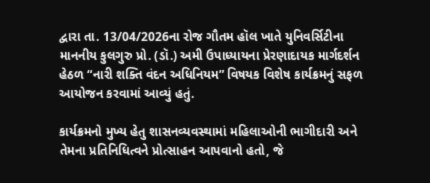દ્વારા તા. 13/04/2026ના રોજ ગૌતમ હૉલ ખાતે યુનિવર્સિટીના માનનીય કુલગુરુ પ્રો. (ડૉ.) અમી ઉપાધ્યાયના પ્રેરણાદાયક માર્ગદર્શન હેઠળ “નારી શક્તિ વંદન અધિનિયમ” વિષયક વિશેષ કાર્યક્રમનું સફળ આયોજન કરવામાં આવ્યું હતું.

કાર્યક્રમનો મુખ્ય હેતુ શાસનવ્યવસ્થામાં મહિલાઓની ભાગીદારી અને તેમના પ્રતિનિધિત્વને પ્રોત્સાહન આપવાનો હતો, જે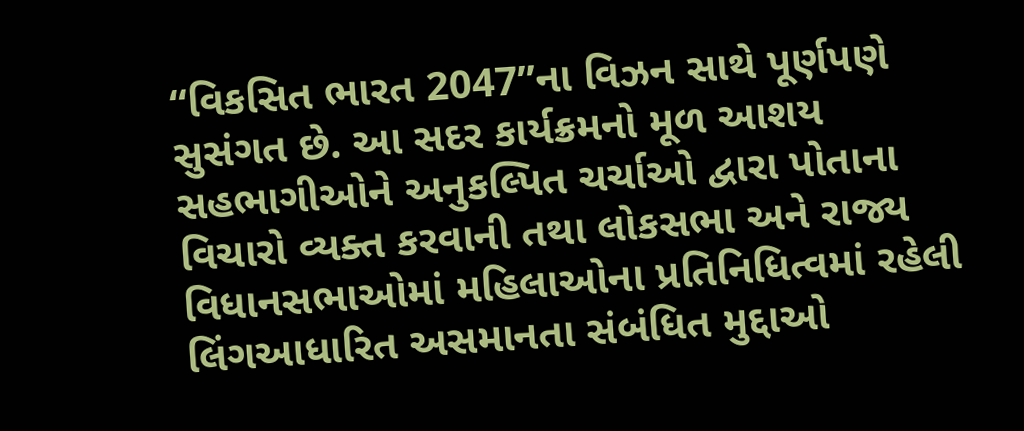“વિકસિત ભારત 2047”ના વિઝન સાથે પૂર્ણપણે સુસંગત છે. આ સદર કાર્યક્રમનો મૂળ આશય સહભાગીઓને અનુકલ્પિત ચર્ચાઓ દ્વારા પોતાના વિચારો વ્યક્ત કરવાની તથા લોકસભા અને રાજ્ય વિધાનસભાઓમાં મહિલાઓના પ્રતિનિધિત્વમાં રહેલી લિંગઆધારિત અસમાનતા સંબંધિત મુદ્દાઓ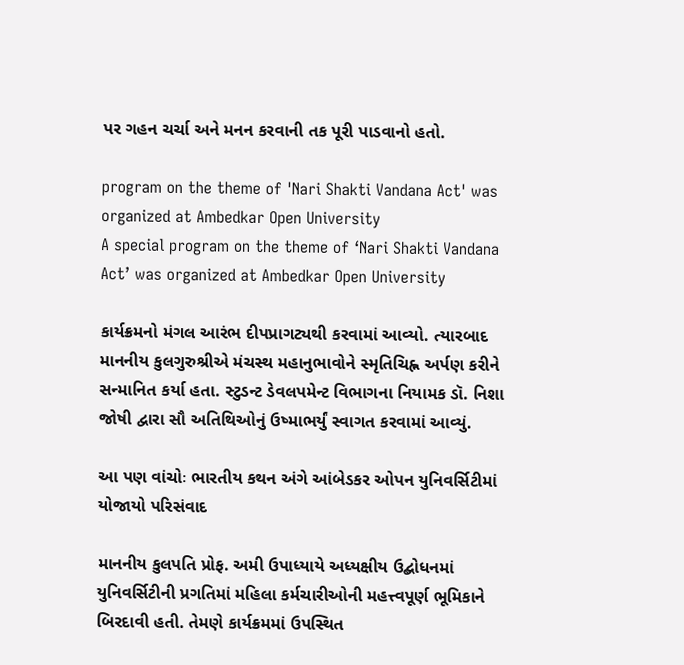પર ગહન ચર્ચા અને મનન કરવાની તક પૂરી પાડવાનો હતો.

program on the theme of 'Nari Shakti Vandana Act' was organized at Ambedkar Open University
A special program on the theme of ‘Nari Shakti Vandana Act’ was organized at Ambedkar Open University

કાર્યક્રમનો મંગલ આરંભ દીપપ્રાગટ્યથી કરવામાં આવ્યો. ત્યારબાદ માનનીય કુલગુરુશ્રીએ મંચસ્થ મહાનુભાવોને સ્મૃતિચિહ્ન અર્પણ કરીને સન્માનિત કર્યા હતા. સ્ટુડન્ટ ડેવલપમેન્ટ વિભાગના નિયામક ડૉ. નિશા જોષી દ્વારા સૌ અતિથિઓનું ઉષ્માભર્યું સ્વાગત કરવામાં આવ્યું.

આ પણ વાંચોઃ ભારતીય કથન અંગે આંબેડકર ઓપન યુનિવર્સિટીમાં યોજાયો પરિસંવાદ

માનનીય કુલપતિ પ્રોફ. અમી ઉપાધ્યાયે અધ્યક્ષીય ઉદ્બોધનમાં યુનિવર્સિટીની પ્રગતિમાં મહિલા કર્મચારીઓની મહત્ત્વપૂર્ણ ભૂમિકાને બિરદાવી હતી. તેમણે કાર્યક્રમમાં ઉપસ્થિત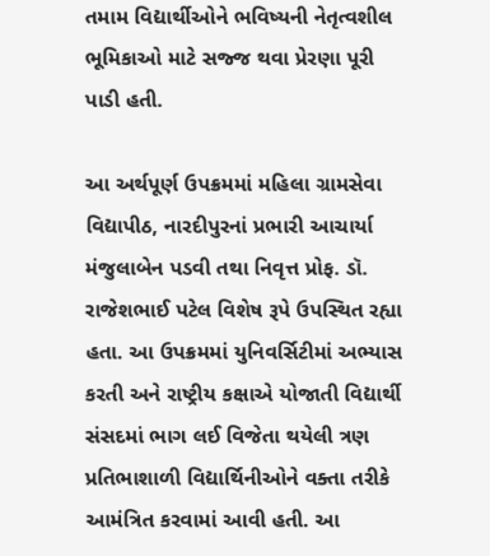તમામ વિદ્યાર્થીઓને ભવિષ્યની નેતૃત્વશીલ ભૂમિકાઓ માટે સજ્જ થવા પ્રેરણા પૂરી પાડી હતી.

આ અર્થપૂર્ણ ઉપક્રમમાં મહિલા ગ્રામસેવા વિદ્યાપીઠ, નારદીપુરનાં પ્રભારી આચાર્યા મંજુલાબેન પડવી તથા નિવૃત્ત પ્રોફ. ડૉ. રાજેશભાઈ પટેલ વિશેષ રૂપે ઉપસ્થિત રહ્યા હતા. આ ઉપક્રમમાં યુનિવર્સિટીમાં અભ્યાસ કરતી અને રાષ્ટ્રીય કક્ષાએ યોજાતી વિદ્યાર્થી સંસદમાં ભાગ લઈ વિજેતા થયેલી ત્રણ પ્રતિભાશાળી વિદ્યાર્થિનીઓને વક્તા તરીકે આમંત્રિત કરવામાં આવી હતી. આ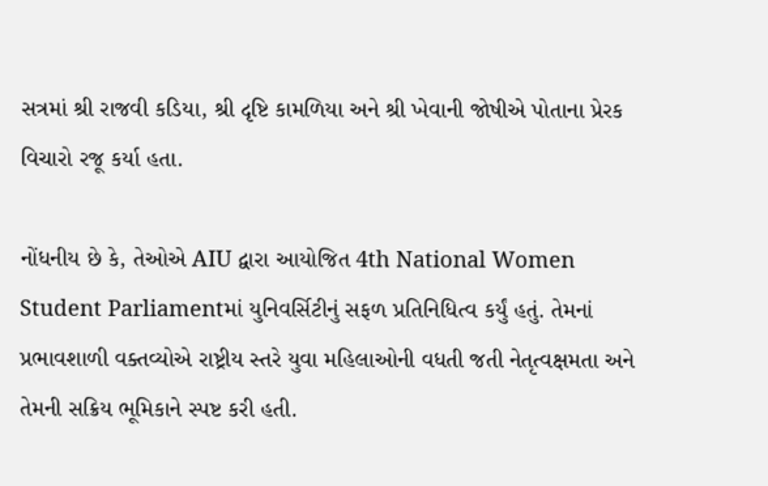સત્રમાં શ્રી રાજવી કડિયા, શ્રી દૃષ્ટિ કામળિયા અને શ્રી ખેવાની જોષીએ પોતાના પ્રેરક વિચારો રજૂ કર્યા હતા.

નોંધનીય છે કે, તેઓએ AIU દ્વારા આયોજિત 4th National Women Student Parliamentમાં યુનિવર્સિટીનું સફળ પ્રતિનિધિત્વ કર્યું હતું. તેમનાં પ્રભાવશાળી વક્તવ્યોએ રાષ્ટ્રીય સ્તરે યુવા મહિલાઓની વધતી જતી નેતૃત્વક્ષમતા અને તેમની સક્રિય ભૂમિકાને સ્પષ્ટ કરી હતી.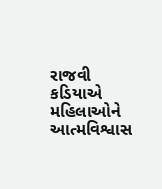રાજવી કડિયાએ મહિલાઓને આત્મવિશ્વાસ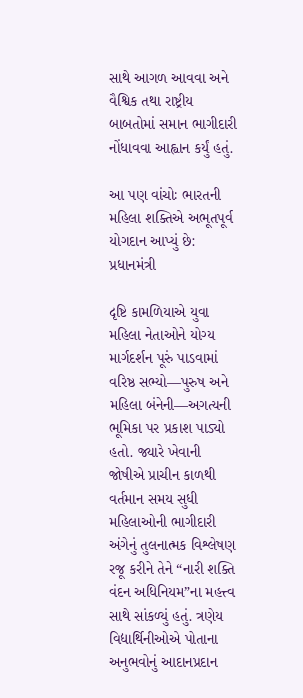સાથે આગળ આવવા અને વૈશ્વિક તથા રાષ્ટ્રીય બાબતોમાં સમાન ભાગીદારી નોંધાવવા આહ્વાન કર્યું હતું.

આ પણ વાંચોઃ ભારતની મહિલા શક્તિએ અભૂતપૂર્વ યોગદાન આપ્યું છે: પ્રધાનમંત્રી

દૃષ્ટિ કામળિયાએ યુવા મહિલા નેતાઓને યોગ્ય માર્ગદર્શન પૂરું પાડવામાં વરિષ્ઠ સભ્યો—પુરુષ અને મહિલા બંનેની—અગત્યની ભૂમિકા પર પ્રકાશ પાડ્યો હતો. જ્યારે ખેવાની જોષીએ પ્રાચીન કાળથી વર્તમાન સમય સુધી મહિલાઓની ભાગીદારી અંગેનું તુલનાત્મક વિશ્લેષણ રજૂ કરીને તેને “નારી શક્તિ વંદન અધિનિયમ”ના મહત્ત્વ સાથે સાંકળ્યું હતું. ત્રણેય વિદ્યાર્થિનીઓએ પોતાના અનુભવોનું આદાનપ્રદાન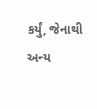કર્યું, જેનાથી અન્ય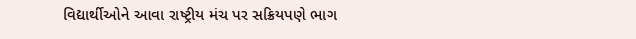વિદ્યાર્થીઓને આવા રાષ્ટ્રીય મંચ પર સક્રિયપણે ભાગ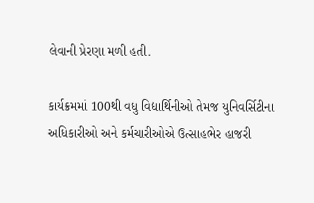લેવાની પ્રેરણા મળી હતી.

કાર્યક્રમમાં 100થી વધુ વિદ્યાર્થિનીઓ તેમજ યુનિવર્સિટીના અધિકારીઓ અને કર્મચારીઓએ ઉત્સાહભેર હાજરી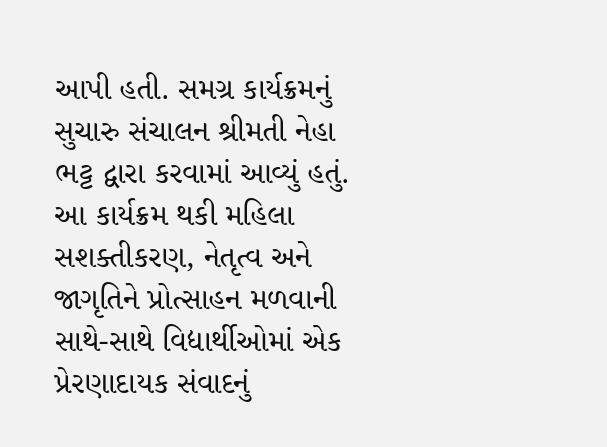આપી હતી. સમગ્ર કાર્યક્રમનું સુચારુ સંચાલન શ્રીમતી નેહા ભટ્ટ દ્વારા કરવામાં આવ્યું હતું. આ કાર્યક્રમ થકી મહિલા સશક્તીકરણ, નેતૃત્વ અને જાગૃતિને પ્રોત્સાહન મળવાની સાથે-સાથે વિદ્યાર્થીઓમાં એક પ્રેરણાદાયક સંવાદનું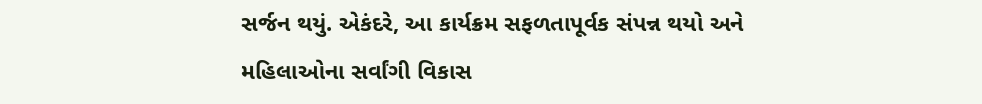સર્જન થયું. એકંદરે, આ કાર્યક્રમ સફળતાપૂર્વક સંપન્ન થયો અને મહિલાઓના સર્વાંગી વિકાસ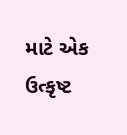માટે એક ઉત્કૃષ્ટ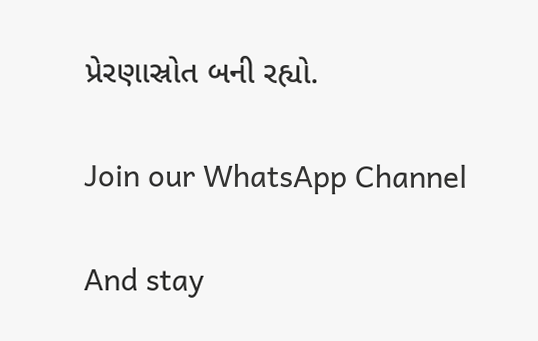પ્રેરણાસ્રોત બની રહ્યો.

Join our WhatsApp Channel

And stay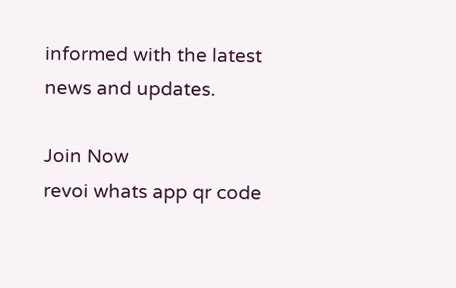informed with the latest news and updates.

Join Now
revoi whats app qr code